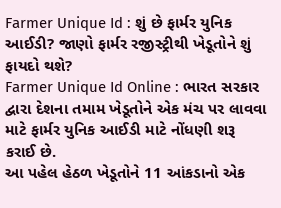Farmer Unique Id : શું છે ફાર્મર યુનિક આઈડી? જાણો ફાર્મર રજીસ્ટ્રીથી ખેડૂતોને શું ફાયદો થશે?
Farmer Unique Id Online : ભારત સરકાર દ્વારા દેશના તમામ ખેડૂતોને એક મંચ પર લાવવા માટે ફાર્મર યુનિક આઈડી માટે નોંધણી શરૂ કરાઈ છે.
આ પહેલ હેઠળ ખેડૂતોને 11 આંકડાનો એક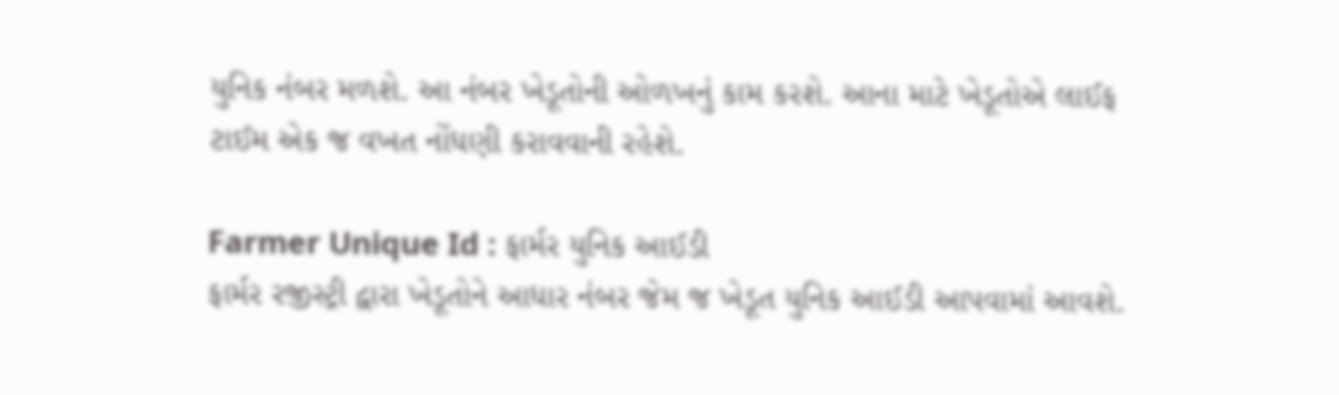યુનિક નંબર મળશે. આ નંબર ખેડૂતોની ઓળખનું કામ કરશે. આના માટે ખેડૂતોએ લાઈફ ટાઈમ એક જ વખત નોંધણી કરાવવાની રહેશે.

Farmer Unique Id : ફાર્મર યુનિક આઈડી
ફાર્મર રજીસ્ટ્રી દ્વારા ખેડૂતોને આધાર નંબર જેમ જ ખેડૂત યુનિક આઈડી આપવામાં આવશે.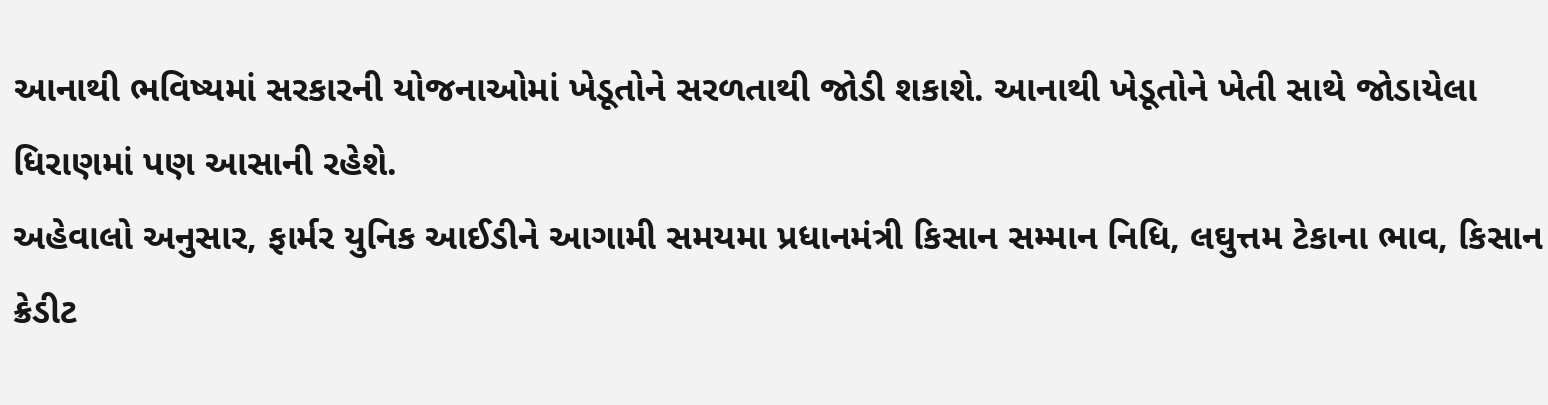આનાથી ભવિષ્યમાં સરકારની યોજનાઓમાં ખેડૂતોને સરળતાથી જોડી શકાશે. આનાથી ખેડૂતોને ખેતી સાથે જોડાયેલા ધિરાણમાં પણ આસાની રહેશે.
અહેવાલો અનુસાર, ફાર્મર યુનિક આઈડીને આગામી સમયમા પ્રધાનમંત્રી કિસાન સમ્માન નિધિ, લઘુત્તમ ટેકાના ભાવ, કિસાન ક્રેડીટ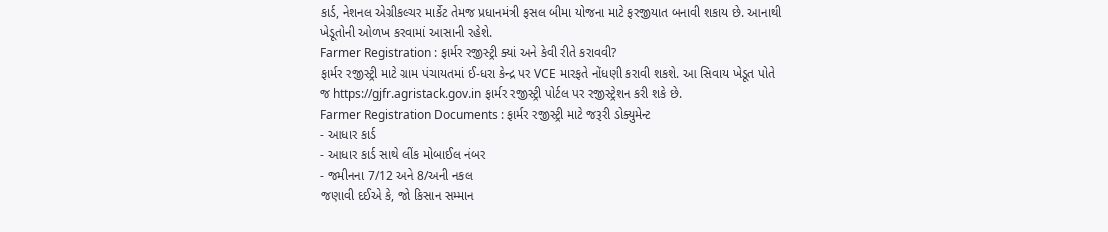કાર્ડ, નેશનલ એગ્રીકલ્ચર માર્કેટ તેમજ પ્રધાનમંત્રી ફસલ બીમા યોજના માટે ફરજીયાત બનાવી શકાય છે. આનાથી ખેડૂતોની ઓળખ કરવામાં આસાની રહેશે.
Farmer Registration : ફાર્મર રજીસ્ટ્રી ક્યાં અને કેવી રીતે કરાવવી?
ફાર્મર રજીસ્ટ્રી માટે ગ્રામ પંચાયતમાં ઈ-ધરા કેન્દ્ર પર VCE મારફતે નોંધણી કરાવી શકશે. આ સિવાય ખેડૂત પોતે જ https://gjfr.agristack.gov.in ફાર્મર રજીસ્ટ્રી પોર્ટલ પર રજીસ્ટ્રેશન કરી શકે છે.
Farmer Registration Documents : ફાર્મર રજીસ્ટ્રી માટે જરૂરી ડોક્યુમેન્ટ
- આધાર કાર્ડ
- આધાર કાર્ડ સાથે લીંક મોબાઈલ નંબર
- જમીનના 7/12 અને 8/અની નકલ
જણાવી દઈએ કે, જો કિસાન સમ્માન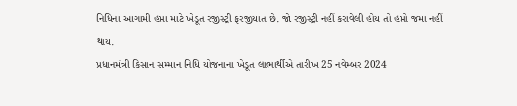નિધિના આગામી હપ્તા માટે ખેડૂત રજીસ્ટ્રી ફરજીયાત છે. જો રજીસ્ટ્રી નહીં કરાવેલી હોય તો હપ્તો જમા નહીં થાય.
પ્રધાનમંત્રી કિસાન સમ્માન નિધિ યોજનાના ખેડૂત લાભાર્થીએ તારીખ 25 નવેમ્બર 2024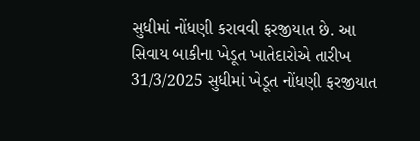સુધીમાં નોંધણી કરાવવી ફરજીયાત છે. આ સિવાય બાકીના ખેડૂત ખાતેદારોએ તારીખ 31/3/2025 સુધીમાં ખેડૂત નોંધણી ફરજીયાત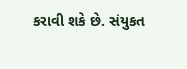કરાવી શકે છે. સંયુકત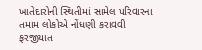ખાતેદારોની સ્થિતીમાં સામેલ પરિવારના તમામ લોકોએ નોંધણી કરાવવી ફરજીયાત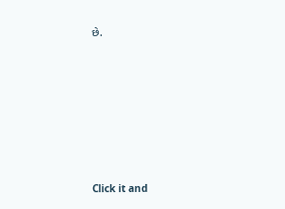છે.












Click it and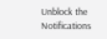Unblock the Notifications